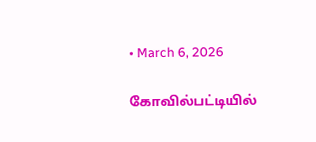• March 6, 2026

கோவில்பட்டியில்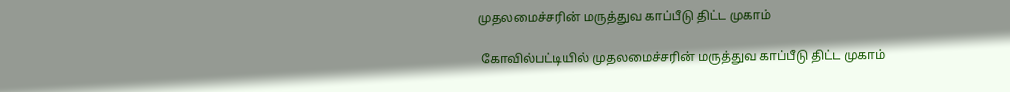முதலமைச்சரின் மருத்துவ காப்பீடு திட்ட முகாம்

 கோவில்பட்டியில் முதலமைச்சரின் மருத்துவ காப்பீடு திட்ட முகாம்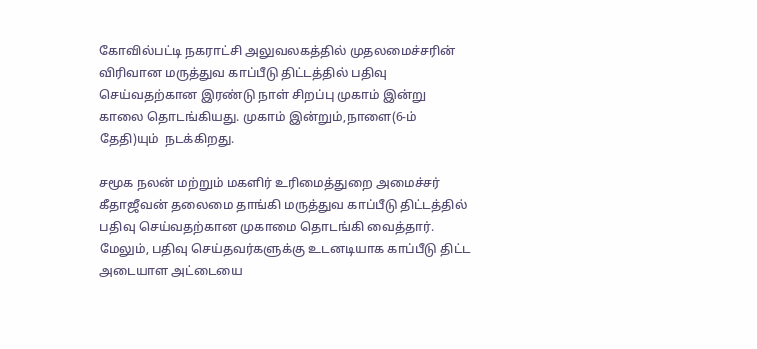கோவில்பட்டி நகராட்சி அலுவலகத்தில் முதலமைச்சரின் விரிவான மருத்துவ காப்பீடு திட்டத்தில் பதிவு செய்வதற்கான இரண்டு நாள் சிறப்பு முகாம் இன்று காலை தொடங்கியது. முகாம் இன்றும்,நாளை(6-ம் தேதி)யும்  நடக்கிறது.

சமூக நலன் மற்றும் மகளிர் உரிமைத்துறை அமைச்சர் கீதாஜீவன் தலைமை தாங்கி மருத்துவ காப்பீடு திட்டத்தில் பதிவு செய்வதற்கான முகாமை தொடங்கி வைத்தார். மேலும், பதிவு செய்தவர்களுக்கு உடனடியாக காப்பீடு திட்ட அடையாள அட்டையை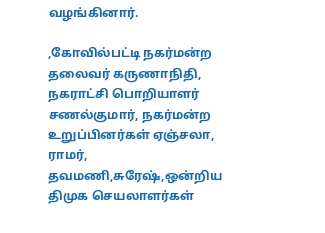வழங்கினார்.

,கோவில்பட்டி நகர்மன்ற தலைவர் கருணாநிதி, நகராட்சி பொறியாளர் சணல்குமார், நகர்மன்ற உறுப்பினர்கள் ஏஞ்சலா, ராமர், தவமணி,சுரேஷ்,ஒன்றிய திமுக செயலாளர்கள்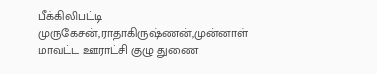பீக்கிலிபட்டி முருகேசன்,ராதாகிருஷ்ணன்,முன்னாள் மாவட்ட ஊராட்சி குழு துணை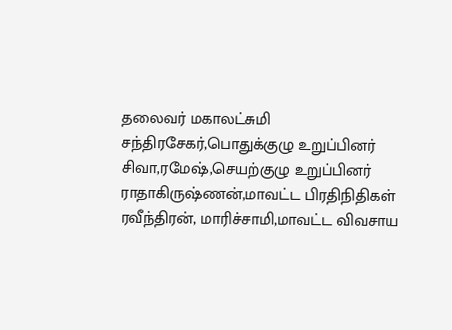தலைவர் மகாலட்சுமி சந்திரசேகர்,பொதுக்குழு உறுப்பினர் சிவா,ரமேஷ்,செயற்குழு உறுப்பினர் ராதாகிருஷ்ணன்,மாவட்ட பிரதிநிதிகள் ரவீந்திரன், மாரிச்சாமி,மாவட்ட விவசாய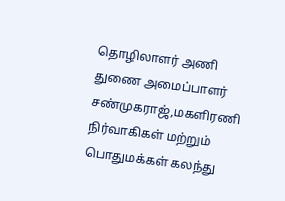தொழிலாளர் அணி துணை அமைப்பாளர் சண்முகராஜ்,மகளிரணி நிர்வாகிகள் மற்றும் பொதுமக்கள் கலந்து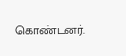கொண்டனர்.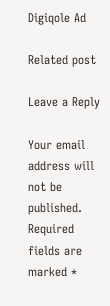Digiqole Ad

Related post

Leave a Reply

Your email address will not be published. Required fields are marked *